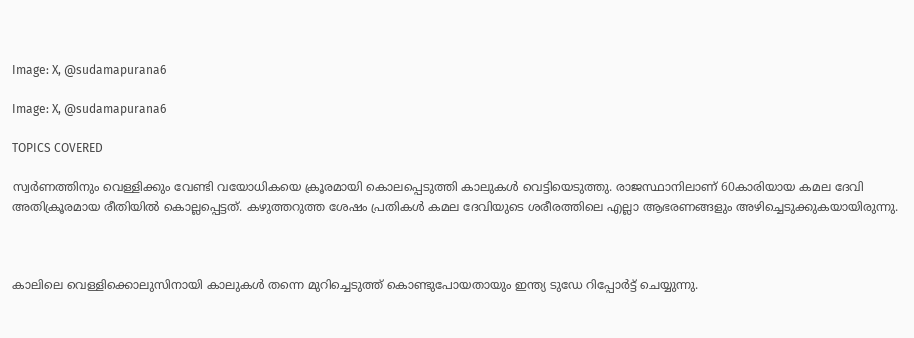Image: X, @sudamapurana6

Image: X, @sudamapurana6

TOPICS COVERED

സ്വര്‍ണത്തിനും വെള്ളിക്കും വേണ്ടി വയോധികയെ ക്രൂരമായി കൊലപ്പെടുത്തി കാലുകള്‍ വെട്ടിയെടുത്തു. രാജസ്ഥാനിലാണ് 60കാരിയായ കമല ദേവി അതിക്രൂരമായ രീതിയില്‍ കൊല്ലപ്പെട്ടത്. കഴുത്തറുത്ത ശേഷം പ്രതികള്‍ കമല ദേവിയുടെ ശരീരത്തിലെ എല്ലാ ആഭരണങ്ങളും അഴിച്ചെടുക്കുകയായിരുന്നു.



കാലിലെ വെള്ളിക്കൊലുസിനായി കാലുകള്‍ തന്നെ മുറിച്ചെടുത്ത് കൊണ്ടുപോയതായും ഇന്ത്യ ടുഡേ റിപ്പോര്‍ട്ട് ചെയ്യുന്നു.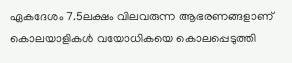ഏകദേശം 7.5ലക്ഷം വിലവരുന്ന ആഭരണങ്ങളാണ് കൊലയാളികള്‍ വയോധികയെ കൊലപ്പെടുത്തി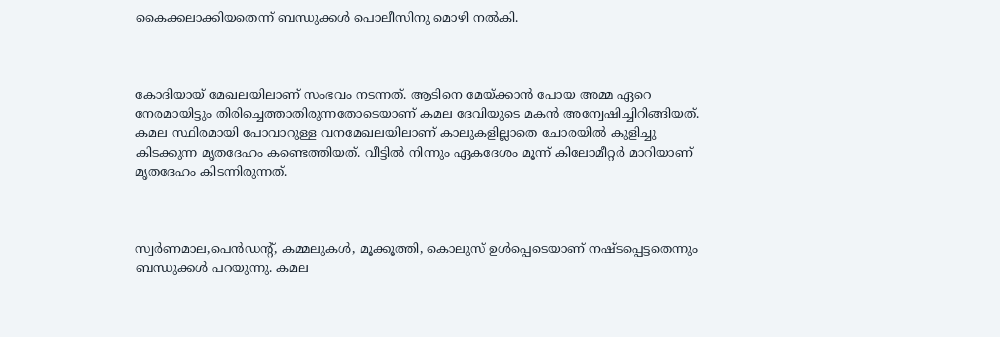കൈക്കലാക്കിയതെന്ന് ബന്ധുക്കള്‍ പൊലീസിനു മൊഴി നല്‍കി.



കോദിയായ് മേഖലയിലാണ് സംഭവം നടന്നത്. ആടിനെ മേയ്ക്കാന്‍ പോയ അമ്മ ഏറെ നേരമായിട്ടും തിരിച്ചെത്താതിരുന്നതോടെയാണ് കമല ദേവിയുടെ മകന്‍ അന്വേഷിച്ചിറിങ്ങിയത്. കമല സ്ഥിരമായി പോവാറുള്ള വനമേഖലയിലാണ് കാലുകളില്ലാതെ ചോരയില്‍ കുളിച്ചു കിടക്കുന്ന മൃതദേഹം കണ്ടെത്തിയത്. വീട്ടില്‍ നിന്നും ഏകദേശം മൂന്ന് കിലോമീറ്റര്‍ മാറിയാണ് മൃതദേഹം കിടന്നിരുന്നത്.



സ്വര്‍ണമാല,പെന്‍ഡന്റ്, കമ്മലുകള്‍, മൂക്കൂത്തി, കൊലുസ് ഉള്‍പ്പെടെയാണ് നഷ്ടപ്പെട്ടതെന്നും ബന്ധുക്കള്‍ പറയുന്നു. കമല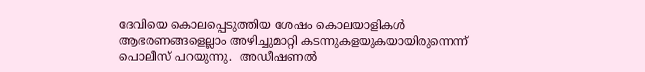ദേവിയെ കൊലപ്പെടുത്തിയ ശേഷം കൊലയാളികള്‍ ആഭരണങ്ങളെല്ലാം അഴിച്ചുമാറ്റി കടന്നുകളയുകയായിരുന്നെന്ന് പൊലീസ് പറയുന്നു.  അഡീഷണല്‍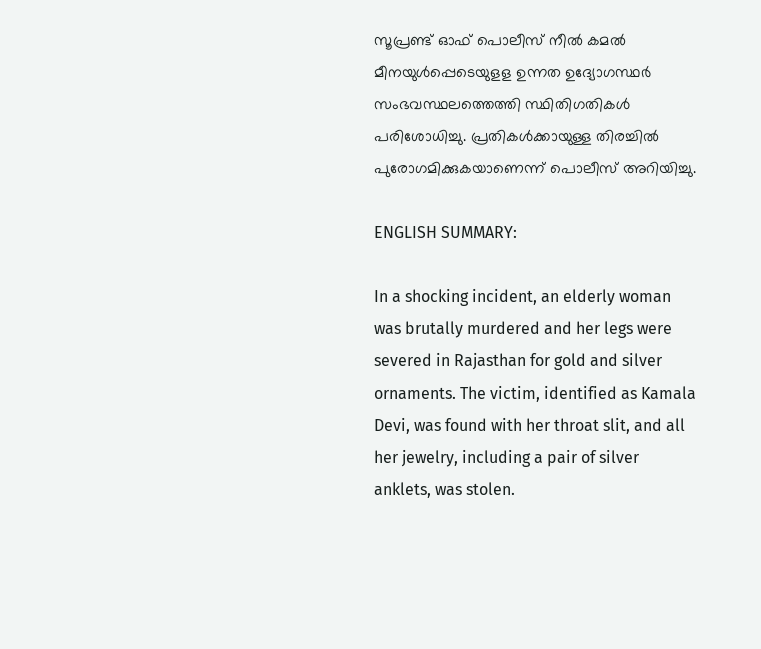സൂപ്രണ്ട് ഓഫ് പൊലീസ് നീല്‍ കമല്‍ മീനയുള്‍പ്പെടെയുളള ഉന്നത ഉദ്യോഗസ്ഥര്‍ സംഭവസ്ഥലത്തെത്തി സ്ഥിതിഗതികള്‍ പരിശോധിച്ചു. പ്രതികള്‍ക്കായുള്ള തിരച്ചില്‍ പുരോഗമിക്കുകയാണെന്ന് പൊലീസ് അറിയിച്ചു.

ENGLISH SUMMARY:

In a shocking incident, an elderly woman was brutally murdered and her legs were severed in Rajasthan for gold and silver ornaments. The victim, identified as Kamala Devi, was found with her throat slit, and all her jewelry, including a pair of silver anklets, was stolen.